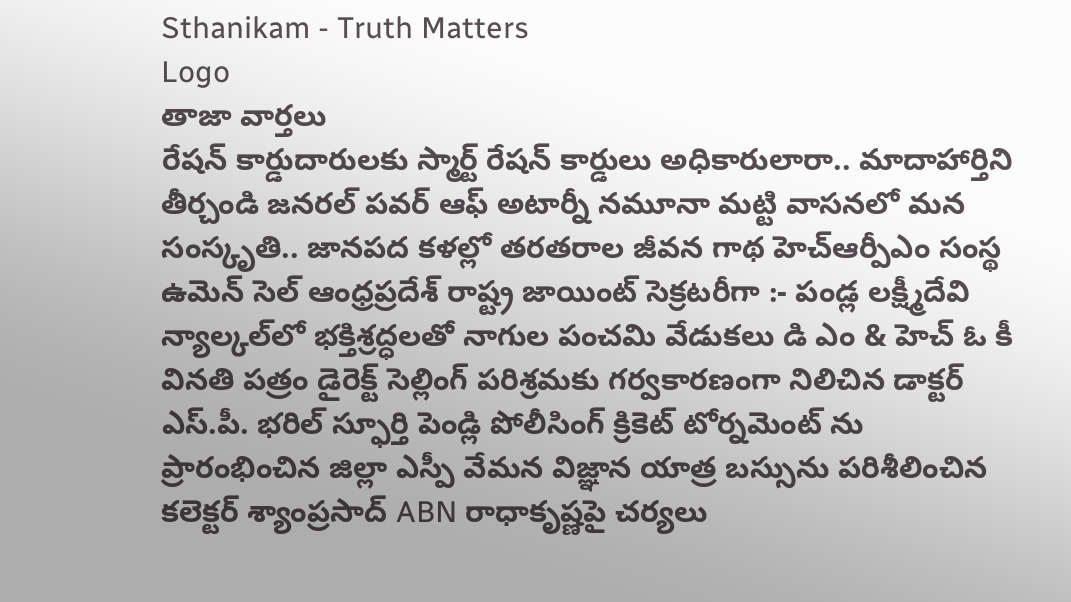Sthanikam - Truth Matters
Logo
తాజా వార్తలు
రేషన్ కార్డుదారులకు స్మార్ట్ రేషన్ కార్డులు అధికారులారా.. మాదాహార్తిని తీర్చండి జనరల్ పవర్ ఆఫ్ అటార్నీ నమూనా మట్టి వాసనలో మన సంస్కృతి.. జానపద కళల్లో తరతరాల జీవన గాథ హెచ్ఆర్పీఎం సంస్థ ఉమెన్ సెల్ ఆంధ్రప్రదేశ్ రాష్ట్ర జాయింట్ సెక్రటరీగా :- పండ్ల లక్ష్మీదేవి న్యాల్కల్‌లో భక్తిశ్రద్ధలతో నాగుల పంచమి వేడుకలు డి ఎం & హెచ్ ఓ కీ వినతి పత్రం డైరెక్ట్ సెల్లింగ్ పరిశ్రమకు గర్వకారణంగా నిలిచిన డాక్టర్ ఎస్.పీ. భరిల్ స్ఫూర్తి పెండ్లి పోలీసింగ్ క్రికెట్ టోర్నమెంట్ ను ప్రారంభించిన జిల్లా ఎస్పీ వేమన విజ్ఞాన యాత్ర బస్సును పరిశీలించిన కలెక్టర్ శ్యాంప్రసాద్ ABN రాధాకృష్ణపై చర్యలు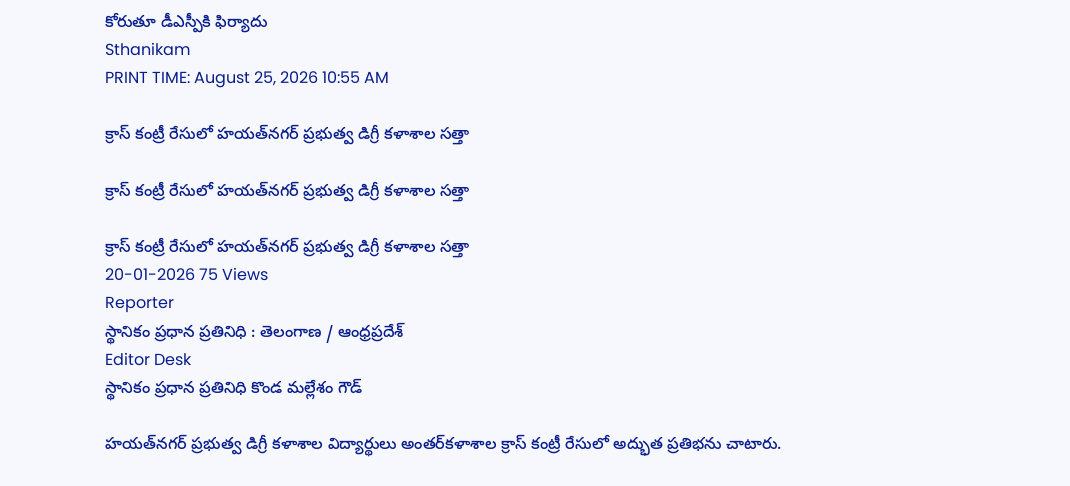కోరుతూ డీఎస్పీకి ఫిర్యాదు
Sthanikam
PRINT TIME: August 25, 2026 10:55 AM

క్రాస్ కంట్రీ రేసులో హయత్‌నగర్ ప్రభుత్వ డిగ్రీ కళాశాల సత్తా

క్రాస్ కంట్రీ రేసులో హయత్‌నగర్ ప్రభుత్వ డిగ్రీ కళాశాల సత్తా

క్రాస్ కంట్రీ రేసులో హయత్‌నగర్ ప్రభుత్వ డిగ్రీ కళాశాల సత్తా
20-01-2026 75 Views
Reporter
స్థానికం ప్రధాన ప్రతినిధి : తెలంగాణ / ఆంధ్రప్రదేశ్
Editor Desk
స్థానికం ప్రధాన ప్రతినిధి కొండ మల్లేశం గౌడ్

హయత్‌నగర్ ప్రభుత్వ డిగ్రీ కళాశాల విద్యార్థులు అంతర్‌కళాశాల క్రాస్ కంట్రీ రేసులో అద్భుత ప్రతిభను చాటారు.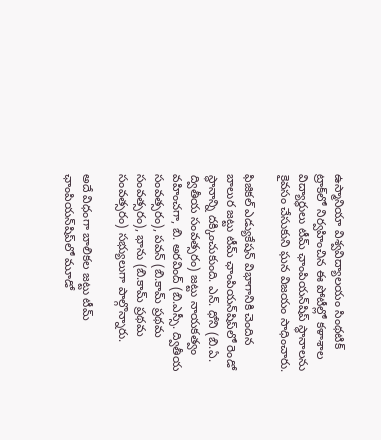ఉస్మానియా విశ్వవిద్యాలయం సింథటిక్ ట్రాక్‌లో నిర్వహించిన ఈ పోటీల్లో కళాశాల విద్యార్థులు టీమ్ ఛాంపియన్‌షిప్ స్థానాలను కైవసం చేసుకుని ఘన విజయం సాధించారు.

ఫిజికల్ ఎడ్యుకేషన్ విభాగానికి చెందిన బాలుర జట్టు టీమ్ ఛాంపియన్‌షిప్‌లో రెండో స్థానాన్ని దక్కించుకుంది. ఎన్. ధోని (బి.ఏ. ద్వితీయ సంవత్సరం) జట్టు నాయకత్వం వహించగా, బి. అరవింద్ (బి.ఎస్సీ. ద్వితీయ సంవత్సరం), పవన్ (బి.కామ్ ప్రథమ సంవత్సరం), భాను (బి.కామ్ ప్రథమ సంవత్సరం) సభ్యులుగా పాల్గొన్నారు.

అదే విధంగా బాలికల జట్టు టీమ్ ఛాంపియన్‌షిప్‌లో మూడో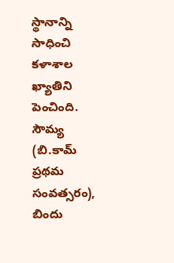స్థానాన్ని సాధించి కళాశాల ఖ్యాతిని పెంచింది. సౌమ్య (బి.కామ్ ప్రథమ సంవత్సరం), బిందు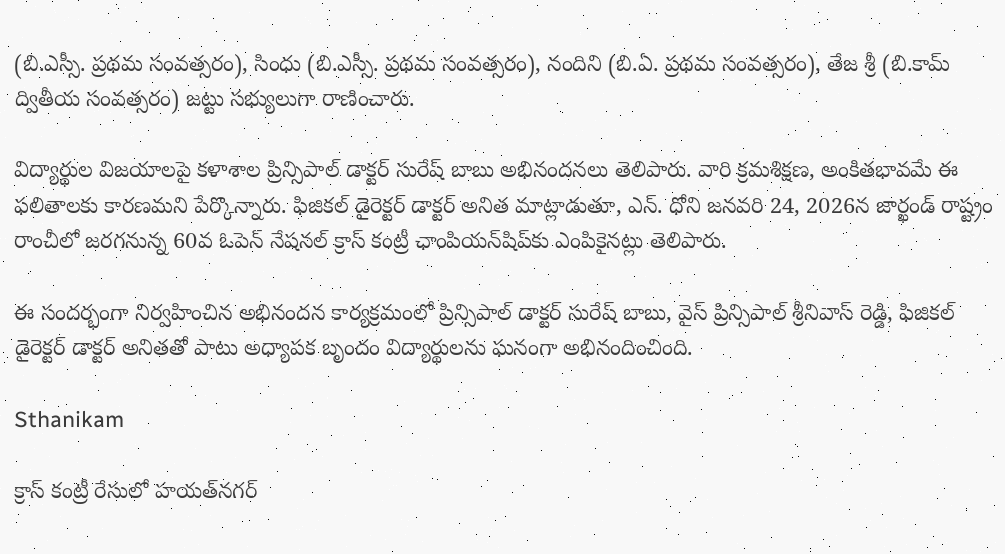(బి.ఎస్సీ. ప్రథమ సంవత్సరం), సింధు (బి.ఎస్సీ. ప్రథమ సంవత్సరం), నందిని (బి.ఏ. ప్రథమ సంవత్సరం), తేజ శ్రీ (బి.కామ్ ద్వితీయ సంవత్సరం) జట్టు సభ్యులుగా రాణించారు.

విద్యార్థుల విజయాలపై కళాశాల ప్రిన్సిపాల్ డాక్టర్ సురేష్ బాబు అభినందనలు తెలిపారు. వారి క్రమశిక్షణ, అంకితభావమే ఈ ఫలితాలకు కారణమని పేర్కొన్నారు. ఫిజికల్ డైరెక్టర్ డాక్టర్ అనిత మాట్లాడుతూ, ఎన్. ధోని జనవరి 24, 2026న జార్ఖండ్ రాష్ట్రం రాంచీలో జరగనున్న 60వ ఓపెన్ నేషనల్ క్రాస్ కంట్రీ ఛాంపియన్‌షిప్‌కు ఎంపికైనట్లు తెలిపారు.

ఈ సందర్భంగా నిర్వహించిన అభినందన కార్యక్రమంలో ప్రిన్సిపాల్ డాక్టర్ సురేష్ బాబు, వైస్ ప్రిన్సిపాల్ శ్రీనివాస్ రెడ్డి, ఫిజికల్ డైరెక్టర్ డాక్టర్ అనితతో పాటు అధ్యాపక బృందం విద్యార్థులను ఘనంగా అభినందించింది.

Sthanikam

క్రాస్ కంట్రీ రేసులో హయత్‌నగర్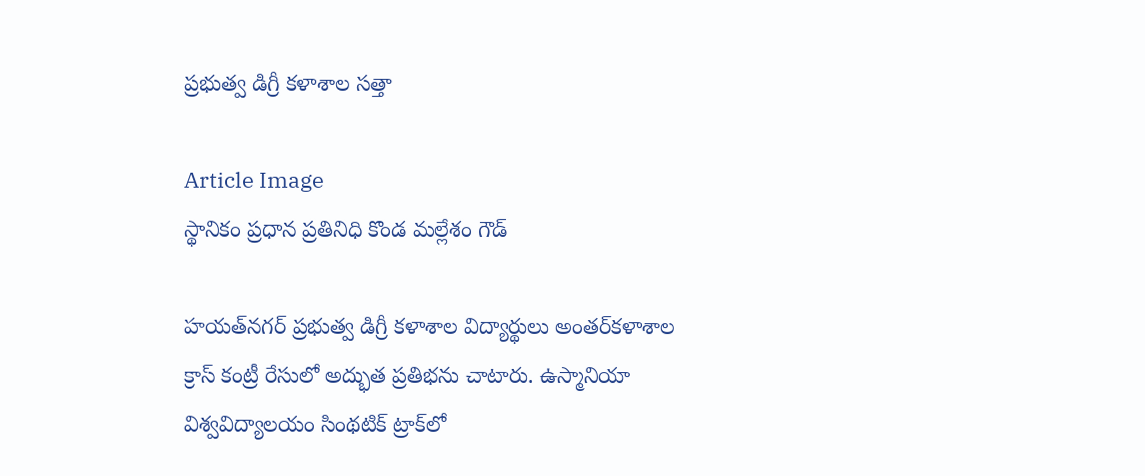ప్రభుత్వ డిగ్రీ కళాశాల సత్తా

Article Image
స్థానికం ప్రధాన ప్రతినిధి కొండ మల్లేశం గౌడ్

హయత్‌నగర్ ప్రభుత్వ డిగ్రీ కళాశాల విద్యార్థులు అంతర్‌కళాశాల క్రాస్ కంట్రీ రేసులో అద్భుత ప్రతిభను చాటారు. ఉస్మానియా విశ్వవిద్యాలయం సింథటిక్ ట్రాక్‌లో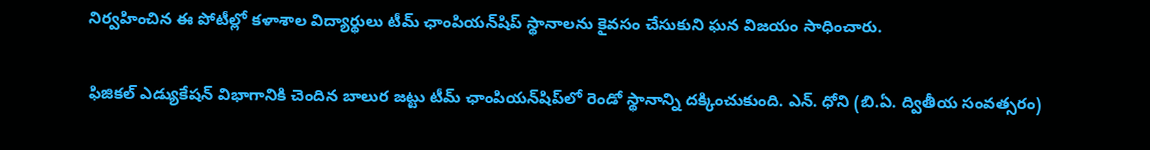నిర్వహించిన ఈ పోటీల్లో కళాశాల విద్యార్థులు టీమ్ ఛాంపియన్‌షిప్ స్థానాలను కైవసం చేసుకుని ఘన విజయం సాధించారు.

ఫిజికల్ ఎడ్యుకేషన్ విభాగానికి చెందిన బాలుర జట్టు టీమ్ ఛాంపియన్‌షిప్‌లో రెండో స్థానాన్ని దక్కించుకుంది. ఎన్. ధోని (బి.ఏ. ద్వితీయ సంవత్సరం)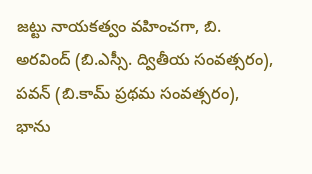జట్టు నాయకత్వం వహించగా, బి. అరవింద్ (బి.ఎస్సీ. ద్వితీయ సంవత్సరం), పవన్ (బి.కామ్ ప్రథమ సంవత్సరం), భాను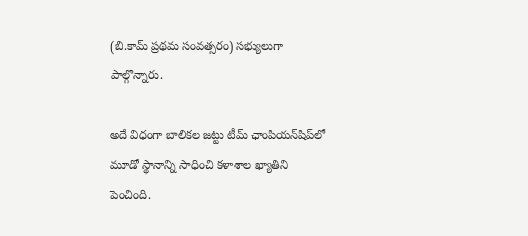(బి.కామ్ ప్రథమ సంవత్సరం) సభ్యులుగా పాల్గొన్నారు.

అదే విధంగా బాలికల జట్టు టీమ్ ఛాంపియన్‌షిప్‌లో మూడో స్థానాన్ని సాధించి కళాశాల ఖ్యాతిని పెంచింది.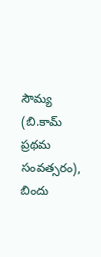సౌమ్య (బి.కామ్ ప్రథమ సంవత్సరం), బిందు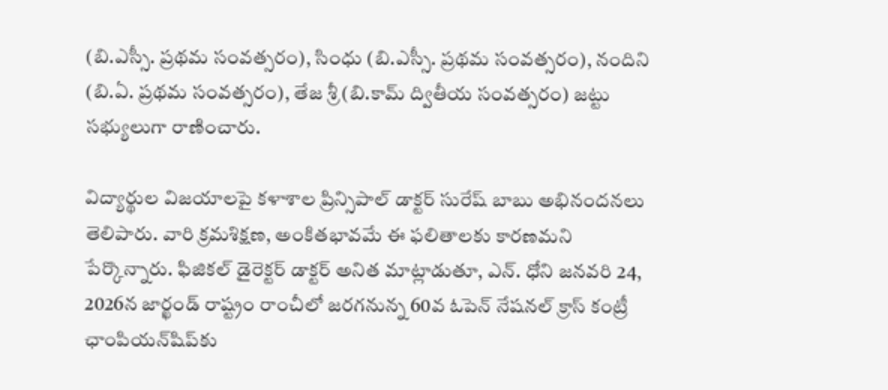(బి.ఎస్సీ. ప్రథమ సంవత్సరం), సింధు (బి.ఎస్సీ. ప్రథమ సంవత్సరం), నందిని (బి.ఏ. ప్రథమ సంవత్సరం), తేజ శ్రీ (బి.కామ్ ద్వితీయ సంవత్సరం) జట్టు సభ్యులుగా రాణించారు.

విద్యార్థుల విజయాలపై కళాశాల ప్రిన్సిపాల్ డాక్టర్ సురేష్ బాబు అభినందనలు తెలిపారు. వారి క్రమశిక్షణ, అంకితభావమే ఈ ఫలితాలకు కారణమని పేర్కొన్నారు. ఫిజికల్ డైరెక్టర్ డాక్టర్ అనిత మాట్లాడుతూ, ఎన్. ధోని జనవరి 24, 2026న జార్ఖండ్ రాష్ట్రం రాంచీలో జరగనున్న 60వ ఓపెన్ నేషనల్ క్రాస్ కంట్రీ ఛాంపియన్‌షిప్‌కు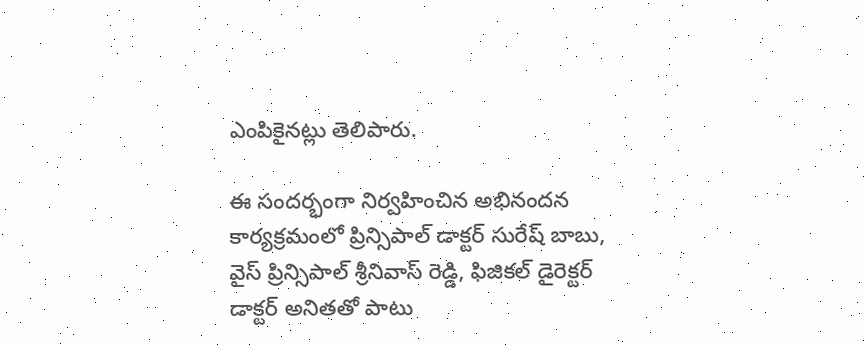ఎంపికైనట్లు తెలిపారు.

ఈ సందర్భంగా నిర్వహించిన అభినందన కార్యక్రమంలో ప్రిన్సిపాల్ డాక్టర్ సురేష్ బాబు, వైస్ ప్రిన్సిపాల్ శ్రీనివాస్ రెడ్డి, ఫిజికల్ డైరెక్టర్ డాక్టర్ అనితతో పాటు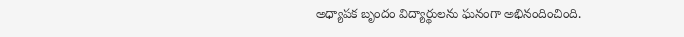అధ్యాపక బృందం విద్యార్థులను ఘనంగా అభినందించింది.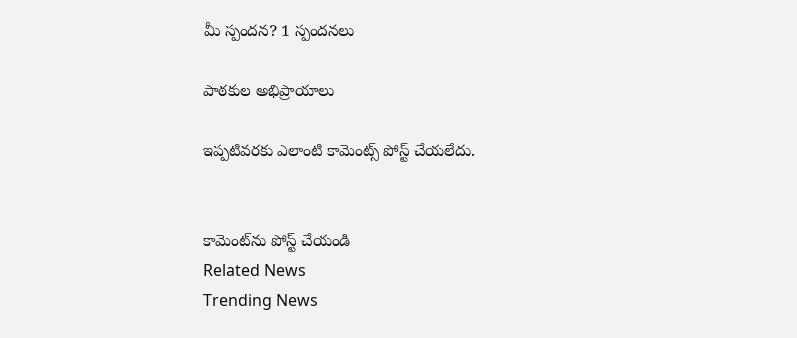మీ స్పందన? 1 స్పందనలు

పాఠకుల అభిప్రాయాలు

ఇప్పటివరకు ఎలాంటి కామెంట్స్ పోస్ట్ చేయలేదు.


కామెంట్‌ను పోస్ట్ చేయండి
Related News
Trending News